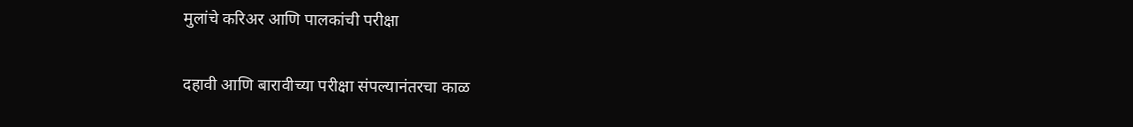मुलांचे करिअर आणि पालकांची परीक्षा

दहावी आणि बारावीच्या परीक्षा संपल्यानंतरचा काळ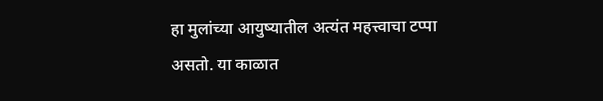हा मुलांच्या आयुष्यातील अत्यंत महत्त्वाचा टप्पा असतो. या काळात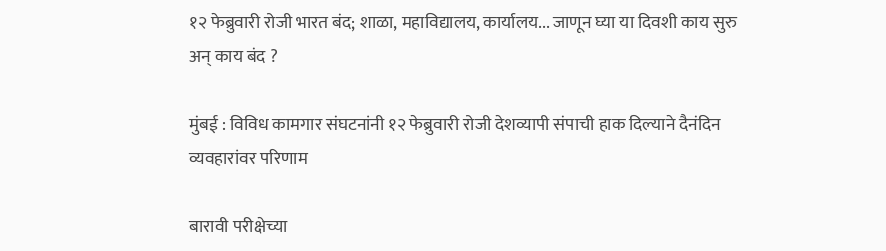१२ फेब्रुवारी रोजी भारत बंद; शाळा, महाविद्यालय, कार्यालय... जाणून घ्या या दिवशी काय सुरु अन् काय बंद ?

मुंबई : विविध कामगार संघटनांनी १२ फेब्रुवारी रोजी देशव्यापी संपाची हाक दिल्याने दैनंदिन व्यवहारांवर परिणाम

बारावी परीक्षेच्या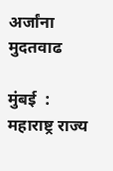अर्जांना मुदतवाढ

मुंबई  : महाराष्ट्र राज्य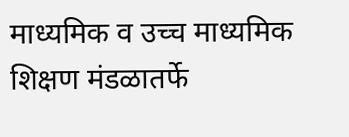माध्यमिक व उच्च माध्यमिक शिक्षण मंडळातर्फे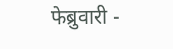फेब्रुवारी -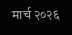मार्च २०२६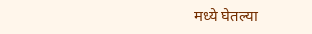मध्ये घेतल्या